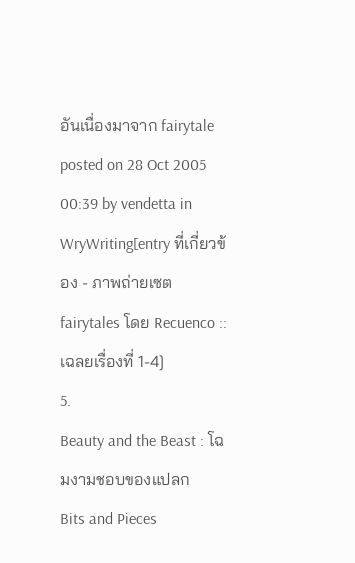อันเนื่องมาจาก fairytale
posted on 28 Oct 2005 00:39 by vendetta in WryWriting[entry ที่เกี่ยวข้อง - ภาพถ่ายเซต fairytales โดย Recuenco :: เฉลยเรื่องที่ 1-4]
5.
Beauty and the Beast : โฉมงามชอบของแปลก
Bits and Pieces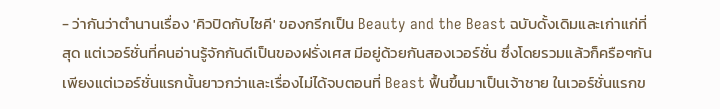- ว่ากันว่าตำนานเรื่อง 'คิวปิดกับไซคี' ของกรีกเป็น Beauty and the Beast ฉบับดั้งเดิมและเก่าแก่ที่สุด แต่เวอร์ชั่นที่คนอ่านรู้จักกันดีเป็นของฝรั่งเศส มีอยู่ด้วยกันสองเวอร์ชั่น ซึ่งโดยรวมแล้วก็ครือๆกัน เพียงแต่เวอร์ชั่นแรกนั้นยาวกว่าและเรื่องไม่ได้จบตอนที่ Beast ฟื้นขึ้นมาเป็นเจ้าชาย ในเวอร์ชั่นแรกข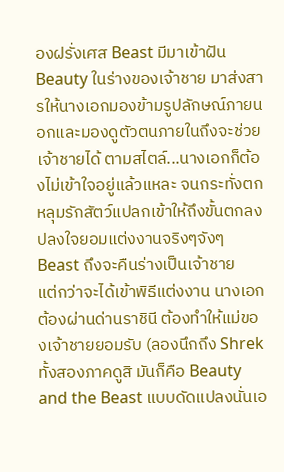องฝรั่งเศส Beast มีมาเข้าฝัน Beauty ในร่างของเจ้าชาย มาส่งสารให้นางเอกมองข้ามรูปลักษณ์ภายนอกและมองดูตัวตนภายในถึงจะช่วยเจ้าชายได้ ตามสไตล์...นางเอกก็ต้องไม่เข้าใจอยู่แล้วแหละ จนกระทั่งตกหลุมรักสัตว์แปลกเข้าให้ถึงขั้นตกลงปลงใจยอมแต่งงานจริงๆจังๆ Beast ถึงจะคืนร่างเป็นเจ้าชาย
แต่กว่าจะได้เข้าพิธีแต่งงาน นางเอกต้องผ่านด่านราชินี ต้องทำให้แม่ของเจ้าชายยอมรับ (ลองนึกถึง Shrek ทั้งสองภาคดูสิ มันก็คือ Beauty and the Beast แบบดัดแปลงนั่นเอ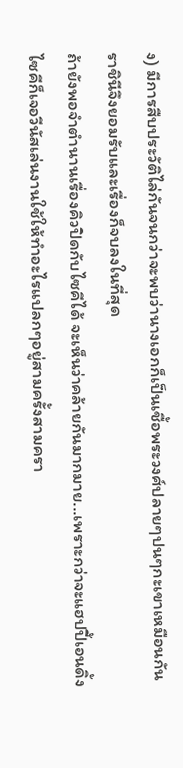ง) มีการสืบประวัติไล่กันจนกว่าจะพบว่านางเอกก็เป็นเชื้อพระวงศ์ปลายๆปนๆกะเขาเหมือนกัน ราชินีจึงยอมรับและเรื่องก็จบลงในที่สุด
ถ้ายังพอจำตำนานเรื่องคิวปิดกับไซคีได้ จะเห็นว่าคล้ายกันมากมาย...เพราะกว่าจะแฮปปี้เอนดิ้ง ไซคีก็เจอวีนัสเล่นงานใช้ให้ทำอะไรแปลกๆอยู่สามครั้งสามครา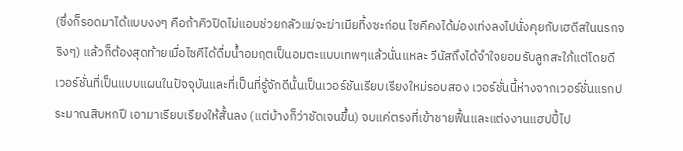(ซึ่งก็รอดมาได้แบบงงๆ คือถ้าคิวปิดไม่แอบช่วยกลัวแม่จะฆ่าเมียทิ้งซะก่อน ไซคีคงได้ม่องเท่งลงไปนั่งคุยกับเฮดีสในนรกจริงๆ) แล้วก็ต้องสุดท้ายเมื่อไซคีได้ดื่มน้ำอมฤตเป็นอมตะแบบเทพๆแล้วนั่นแหละ วีนัสถึงได้จำใจยอมรับลูกสะใภ้แต่โดยดี
เวอร์ชั่นที่เป็นแบบแผนในปัจจุบันและที่เป็นที่รู้จักดีนั้นเป็นเวอร์ชันเรียบเรียงใหม่รอบสอง เวอร์ชั่นนี้ห่างจากเวอร์ชั่นแรกประมาณสิบหกปี เอามาเรียบเรียงให้สั้นลง (แต่บ้างก็ว่าชัดเจนขึ้น) จบแค่ตรงที่เข้าชายฟื้นและแต่งงานแฮปปี้ไป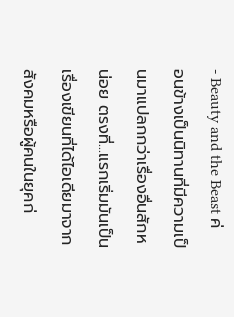- Beauty and the Beast ค่อนข้างเป็นนิทานที่มีความเป็นมาแปลกกว่าเรื่องอื่นสักหน่อย ตรงที่...แรกเริ่มมันเป็นเรื่องเขียนที่ได้ไอเดียมาจากสังคมหรือผู้คนในยุคก่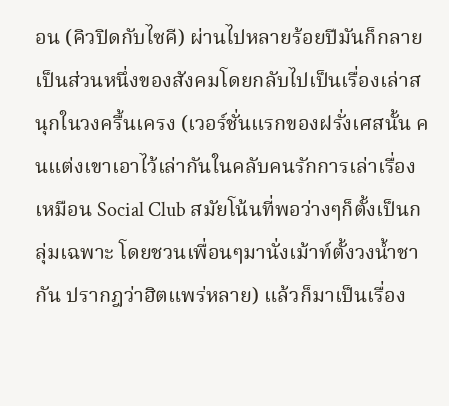อน (คิวปิดกับไซคี) ผ่านไปหลายร้อยปีมันก็กลายเป็นส่วนหนึ่งของสังคมโดยกลับไปเป็นเรื่องเล่าสนุกในวงครื้นเครง (เวอร์ชั่นแรกของฝรั่งเศสนั้น คนแต่งเขาเอาไว้เล่ากันในคลับคนรักการเล่าเรื่อง เหมือน Social Club สมัยโน้นที่พอว่างๆก็ตั้งเป็นกลุ่มเฉพาะ โดยชวนเพื่อนๆมานั่งเม้าท์ตั้งวงน้ำชากัน ปรากฎว่าฮิตแพร่หลาย) แล้วก็มาเป็นเรื่อง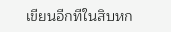เขียนอีกทีในสิบหก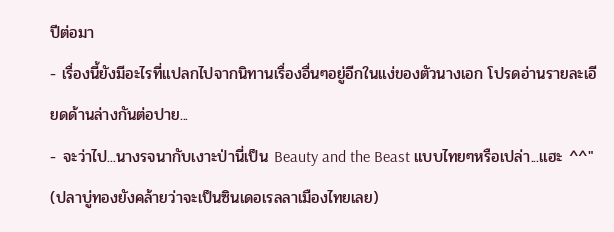ปีต่อมา
- เรื่องนี้ยังมีอะไรที่แปลกไปจากนิทานเรื่องอื่นๆอยู่อีกในแง่ของตัวนางเอก โปรดอ่านรายละเอียดด้านล่างกันต่อปาย...
- จะว่าไป...นางรจนากับเงาะป่านี่เป็น Beauty and the Beast แบบไทยๆหรือเปล่า...แฮะ ^^" (ปลาบู่ทองยังคล้ายว่าจะเป็นซินเดอเรลลาเมืองไทยเลย)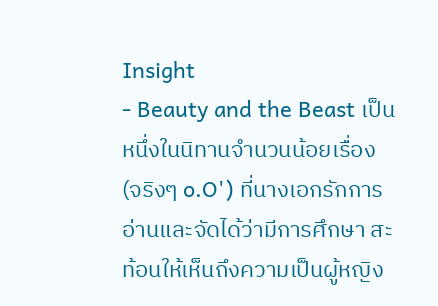Insight
- Beauty and the Beast เป็นหนึ่งในนิทานจำนวนน้อยเรื่อง (จริงๆ o.O') ที่นางเอกรักการอ่านและจัดได้ว่ามีการศึกษา สะท้อนให้เห็นถึงความเป็นผู้หญิง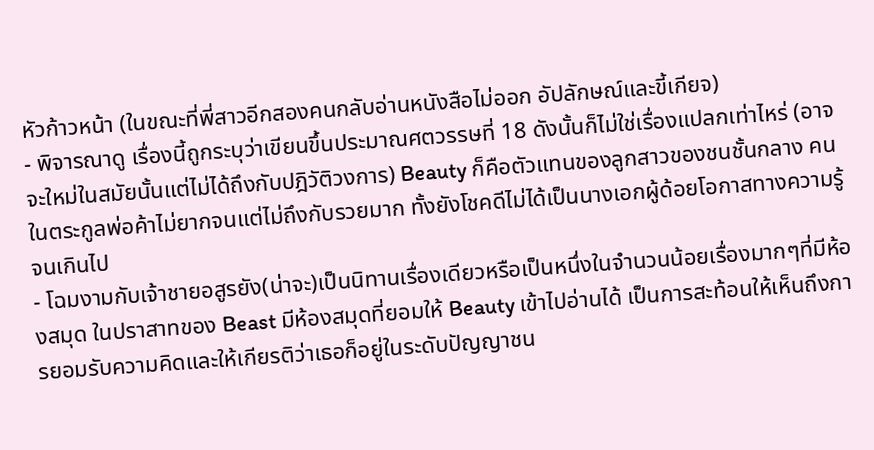หัวก้าวหน้า (ในขณะที่พี่สาวอีกสองคนกลับอ่านหนังสือไม่ออก อัปลักษณ์และขี้เกียจ)
- พิจารณาดู เรื่องนี้ถูกระบุว่าเขียนขึ้นประมาณศตวรรษที่ 18 ดังนั้นก็ไม่ใช่เรื่องแปลกเท่าไหร่ (อาจจะใหม่ในสมัยนั้นแต่ไม่ได้ถึงกับปฎิวัติวงการ) Beauty ก็คือตัวแทนของลูกสาวของชนชั้นกลาง คนในตระกูลพ่อค้าไม่ยากจนแต่ไม่ถึงกับรวยมาก ทั้งยังโชคดีไม่ได้เป็นนางเอกผู้ด้อยโอกาสทางความรู้จนเกินไป
- โฉมงามกับเจ้าชายอสูรยัง(น่าจะ)เป็นนิทานเรื่องเดียวหรือเป็นหนึ่งในจำนวนน้อยเรื่องมากๆที่มีห้องสมุด ในปราสาทของ Beast มีห้องสมุดที่ยอมให้ Beauty เข้าไปอ่านได้ เป็นการสะท้อนให้เห็นถึงการยอมรับความคิดและให้เกียรติว่าเธอก็อยู่ในระดับปัญญาชน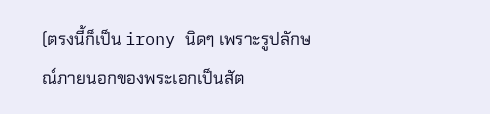(ตรงนี้ก็เป็น irony นิดๆ เพราะรูปลักษณ์ภายนอกของพระเอกเป็นสัต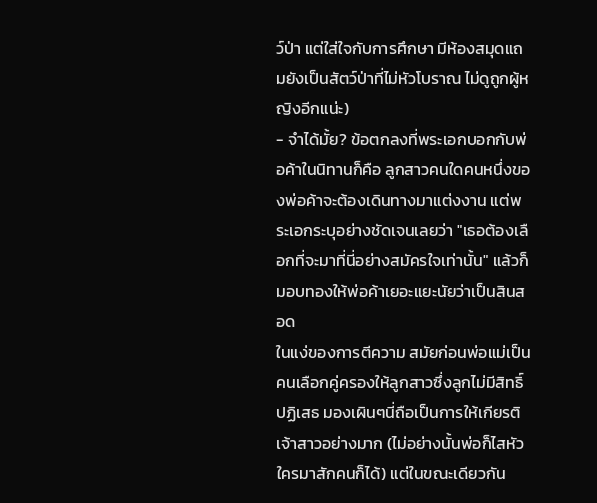ว์ป่า แต่ใส่ใจกับการศึกษา มีห้องสมุดแถมยังเป็นสัตว์ป่าที่ไม่หัวโบราณ ไม่ดูถูกผู้หญิงอีกแน่ะ)
- จำได้มั้ย? ข้อตกลงที่พระเอกบอกกับพ่อค้าในนิทานก็คือ ลูกสาวคนใดคนหนึ่งของพ่อค้าจะต้องเดินทางมาแต่งงาน แต่พระเอกระบุอย่างชัดเจนเลยว่า "เธอต้องเลือกที่จะมาที่นี่อย่างสมัครใจเท่านั้น" แล้วก็มอบทองให้พ่อค้าเยอะแยะนัยว่าเป็นสินสอด
ในแง่ของการตีความ สมัยก่อนพ่อแม่เป็นคนเลือกคู่ครองให้ลูกสาวซึ่งลูกไม่มีสิทธิ์ปฏิเสธ มองเผินๆนี่ถือเป็นการให้เกียรติเจ้าสาวอย่างมาก (ไม่อย่างนั้นพ่อก็ไสหัวใครมาสักคนก็ได้) แต่ในขณะเดียวกัน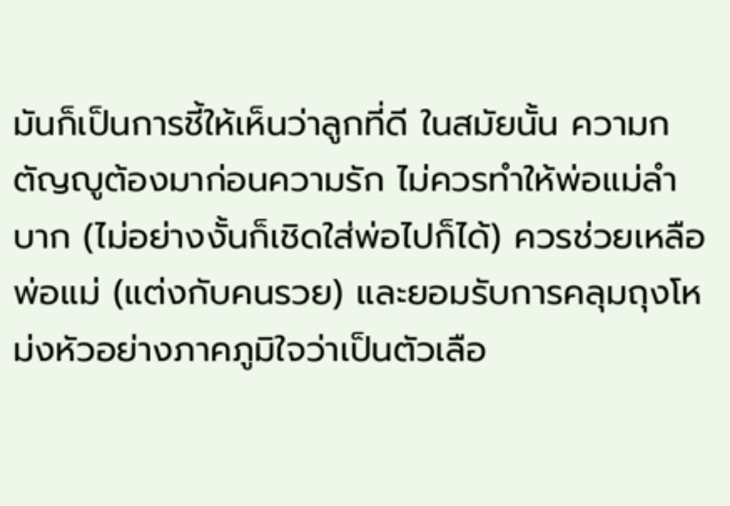มันก็เป็นการชี้ให้เห็นว่าลูกที่ดี ในสมัยนั้น ความกตัญญูต้องมาก่อนความรัก ไม่ควรทำให้พ่อแม่ลำบาก (ไม่อย่างงั้นก็เชิดใส่พ่อไปก็ได้) ควรช่วยเหลือพ่อแม่ (แต่งกับคนรวย) และยอมรับการคลุมถุงโหม่งหัวอย่างภาคภูมิใจว่าเป็นตัวเลือ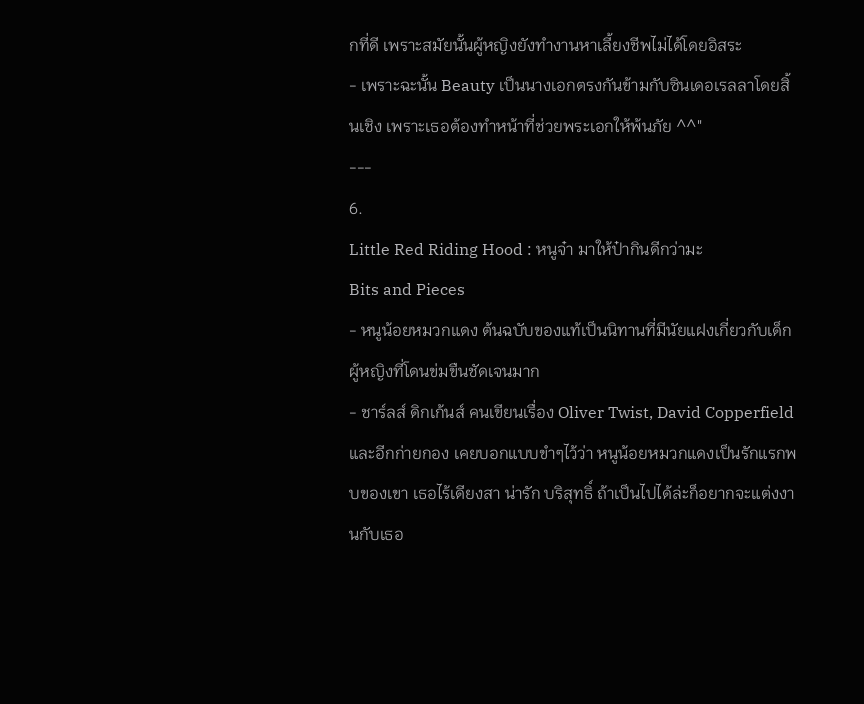กที่ดี เพราะสมัยนั้นผู้หญิงยังทำงานหาเลี้ยงชีพไม่ได้โดยอิสระ
- เพราะฉะนั้น Beauty เป็นนางเอกตรงกันข้ามกับซินเดอเรลลาโดยสิ้นเชิง เพราะเธอต้องทำหน้าที่ช่วยพระเอกให้พ้นภัย ^^"
---
6.
Little Red Riding Hood : หนูจ๋า มาให้ป๋ากินดีกว่ามะ
Bits and Pieces
- หนูน้อยหมวกแดง ต้นฉบับของแท้เป็นนิทานที่มีนัยแฝงเกี่ยวกับเด็กผู้หญิงที่โดนข่มขืนชัดเจนมาก
- ชาร์ลส์ ดิกเก้นส์ คนเขียนเรื่อง Oliver Twist, David Copperfield และอีกก่ายกอง เคยบอกแบบขำๆไว้ว่า หนูน้อยหมวกแดงเป็นรักแรกพบของเขา เธอไร้เดียงสา น่ารัก บริสุทธิ์ ถ้าเป็นไปได้ล่ะก็อยากจะแต่งงานกับเธอ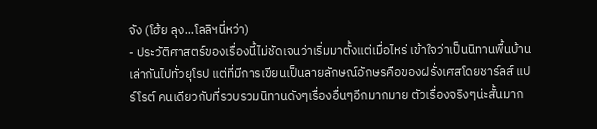จัง (โฮ้ย ลุง...โลลิฯนี่หว่า)
- ประวัติศาสตร์ของเรื่องนี้ไม่ชัดเจนว่าเริ่มมาตั้งแต่เมื่อไหร่ เข้าใจว่าเป็นนิทานพื้นบ้านเล่ากันไปทั่วยุโรป แต่ที่มีการเขียนเป็นลายลักษณ์อักษรคือของฝรั่งเศสโดยชาร์ลส์ แปร์โรต์ คนเดียวกับที่รวบรวมนิทานดังๆเรื่องอื่นๆอีกมากมาย ตัวเรื่องจริงๆน่ะสั้นมาก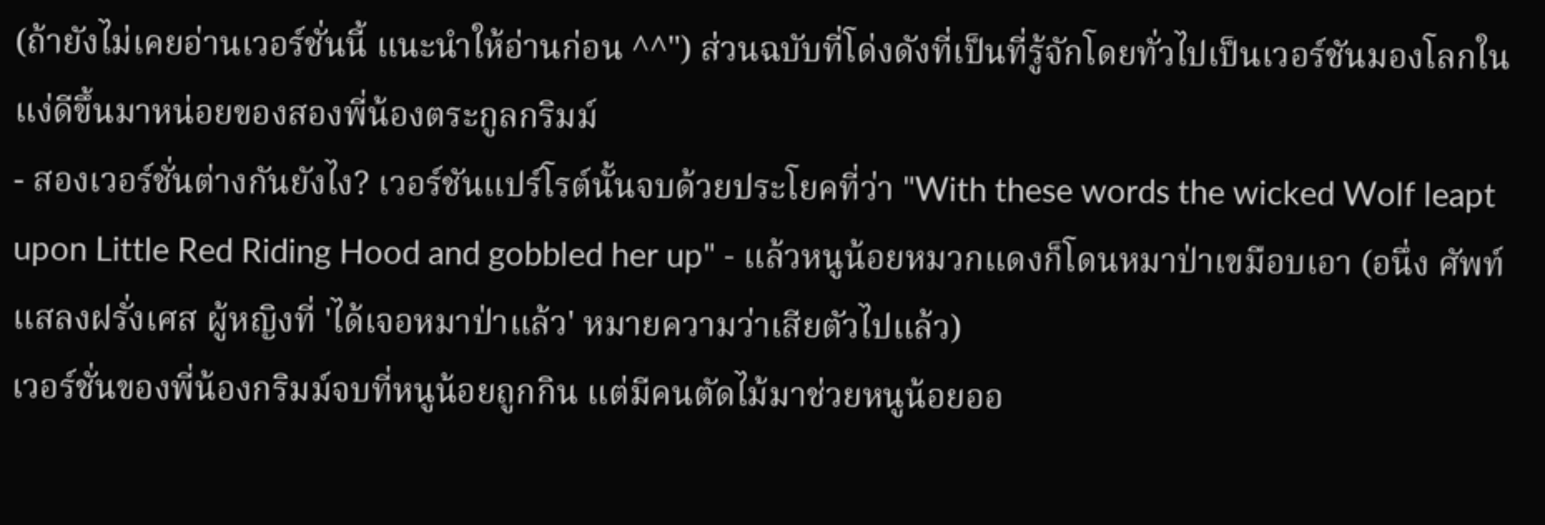(ถ้ายังไม่เคยอ่านเวอร์ชั่นนี้ แนะนำให้อ่านก่อน ^^") ส่วนฉบับที่โด่งดังที่เป็นที่รู้จักโดยทั่วไปเป็นเวอร์ชันมองโลกในแง่ดีขึ้นมาหน่อยของสองพี่น้องตระกูลกริมม์
- สองเวอร์ชั่นต่างกันยังไง? เวอร์ชันแปร์โรต์นั้นจบด้วยประโยคที่ว่า "With these words the wicked Wolf leapt upon Little Red Riding Hood and gobbled her up" - แล้วหนูน้อยหมวกแดงก็โดนหมาป่าเขมือบเอา (อนึ่ง ศัพท์แสลงฝรั่งเศส ผู้หญิงที่ 'ได้เจอหมาป่าแล้ว' หมายความว่าเสียตัวไปแล้ว)
เวอร์ชั่นของพี่น้องกริมม์จบที่หนูน้อยถูกกิน แต่มีคนตัดไม้มาช่วยหนูน้อยออ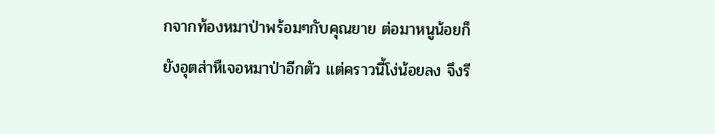กจากท้องหมาป่าพร้อมๆกับคุณยาย ต่อมาหนูน้อยก็ยังอุตส่าหืเจอหมาป่าอีกตัว แต่คราวนี้โง่น้อยลง จึงรี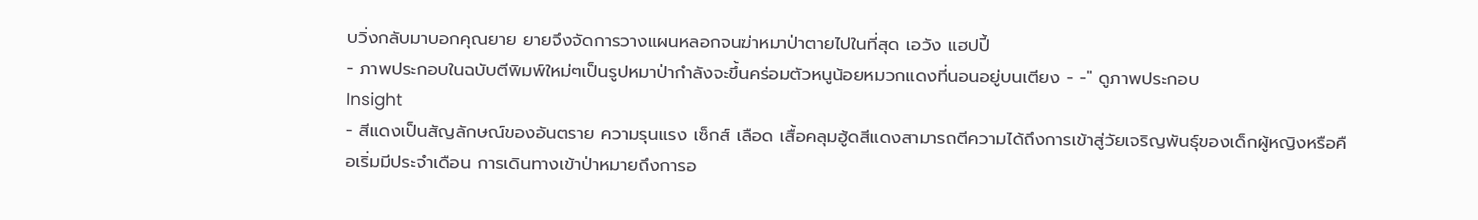บวิ่งกลับมาบอกคุณยาย ยายจึงจัดการวางแผนหลอกจนฆ่าหมาป่าตายไปในที่สุด เอวัง แฮปปี้
- ภาพประกอบในฉบับตีพิมพ์ใหม่ๆเป็นรูปหมาป่ากำลังจะขึ้นคร่อมตัวหนูน้อยหมวกแดงที่นอนอยู่บนเตียง - -" ดูภาพประกอบ
Insight
- สีแดงเป็นสัญลักษณ์ของอันตราย ความรุนแรง เซ็กส์ เลือด เสื้อคลุมฮู้ดสีแดงสามารถตีความได้ถึงการเข้าสู่วัยเจริญพันธุ์ของเด็กผู้หญิงหรือคือเริ่มมีประจำเดือน การเดินทางเข้าป่าหมายถึงการอ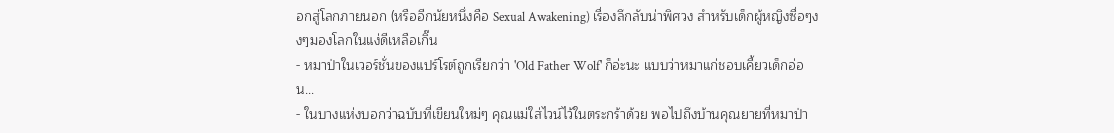อกสู่โลกภายนอก (หรืออีกนัยหนึ่งคือ Sexual Awakening) เรื่องลึกลับน่าพิศวง สำหรับเด็กผู้หญิงซื่อๆงงๆมองโลกในแง่ดีเหลือเกิ๊น
- หมาป่าในเวอร์ชั่นของแปร์โรต์ถูกเรียกว่า 'Old Father Wolf' ก็อ่ะนะ แบบว่าหมาแก่ชอบเคี้ยวเด็กอ่อน...
- ในบางแห่งบอกว่าฉบับที่เขียนใหม่ๆ คุณแม่ใส่ไวน์ไว้ในตระกร้าด้วย พอไปถึงบ้านคุณยายที่หมาป่า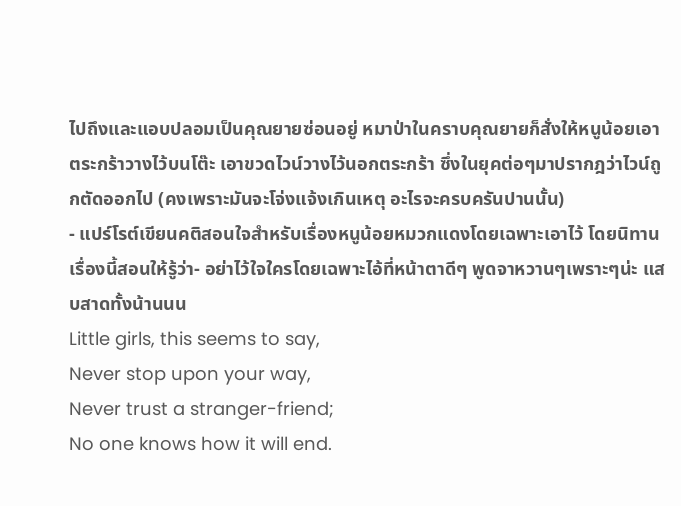ไปถึงและแอบปลอมเป็นคุณยายซ่อนอยู่ หมาป่าในคราบคุณยายก็สั่งให้หนูน้อยเอาตระกร้าวางไว้บนโต๊ะ เอาขวดไวน์วางไว้นอกตระกร้า ซึ่งในยุคต่อๆมาปรากฎว่าไวน์ถูกตัดออกไป (คงเพราะมันจะโจ่งแจ้งเกินเหตุ อะไรจะครบครันปานนั้น)
- แปร์โรต์เขียนคติสอนใจสำหรับเรื่องหนูน้อยหมวกแดงโดยเฉพาะเอาไว้ โดยนิทานเรื่องนี้สอนให้รู้ว่า- อย่าไว้ใจใครโดยเฉพาะไอ้ที่หน้าตาดีๆ พูดจาหวานๆเพราะๆน่ะ แสบสาดทั้งน้านนน
Little girls, this seems to say,
Never stop upon your way,
Never trust a stranger-friend;
No one knows how it will end.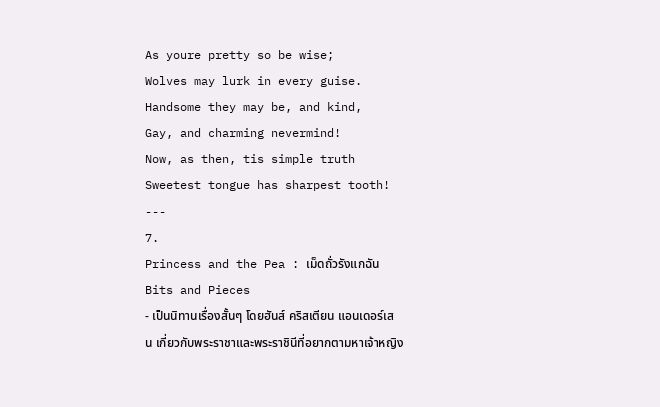As youre pretty so be wise;
Wolves may lurk in every guise.
Handsome they may be, and kind,
Gay, and charming nevermind!
Now, as then, tis simple truth
Sweetest tongue has sharpest tooth!
---
7.
Princess and the Pea : เม็ดถั่วรังแกฉัน
Bits and Pieces
- เป็นนิทานเรื่องสั้นๆ โดยฮันส์ คริสเตียน แอนเดอร์เสน เกี่ยวกับพระราชาและพระราชินีที่อยากตามหาเจ้าหญิง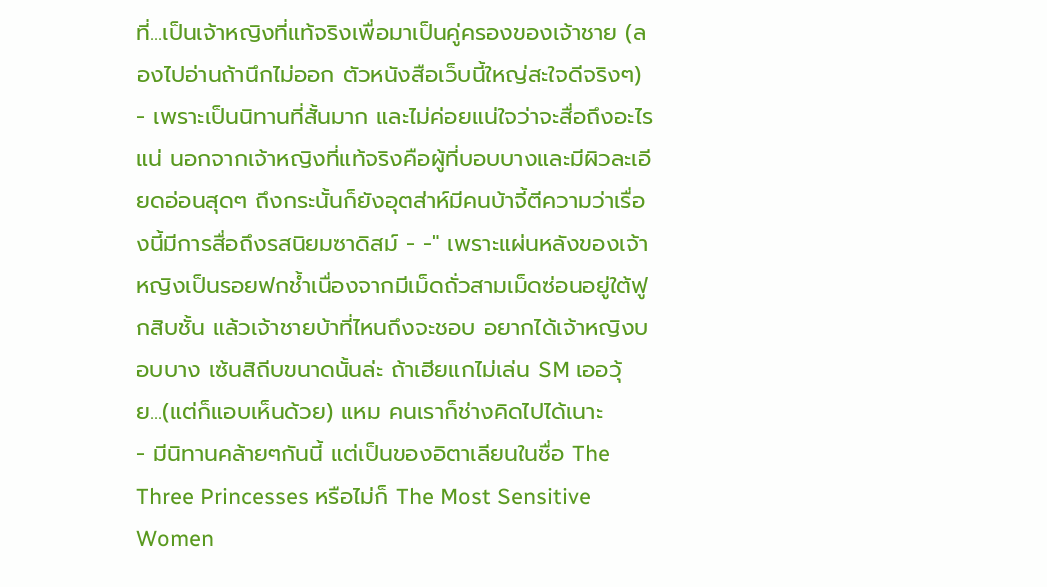ที่...เป็นเจ้าหญิงที่แท้จริงเพื่อมาเป็นคู่ครองของเจ้าชาย (ลองไปอ่านถ้านึกไม่ออก ตัวหนังสือเว็บนี้ใหญ่สะใจดีจริงๆ)
- เพราะเป็นนิทานที่สั้นมาก และไม่ค่อยแน่ใจว่าจะสื่อถึงอะไรแน่ นอกจากเจ้าหญิงที่แท้จริงคือผู้ที่บอบบางและมีผิวละเอียดอ่อนสุดๆ ถึงกระนั้นก็ยังอุตส่าห์มีคนบ้าจี้ตีความว่าเรื่องนี้มีการสื่อถึงรสนิยมซาดิสม์ - -" เพราะแผ่นหลังของเจ้าหญิงเป็นรอยฟกช้ำเนื่องจากมีเม็ดถั่วสามเม็ดซ่อนอยู่ใต้ฟูกสิบชั้น แล้วเจ้าชายบ้าที่ไหนถึงจะชอบ อยากได้เจ้าหญิงบอบบาง เซ้นสิถีบขนาดนั้นล่ะ ถ้าเฮียแกไม่เล่น SM เออวุ้ย...(แต่ก็แอบเห็นด้วย) แหม คนเราก็ช่างคิดไปได้เนาะ
- มีนิทานคล้ายๆกันนี้ แต่เป็นของอิตาเลียนในชื่อ The Three Princesses หรือไม่ก็ The Most Sensitive Women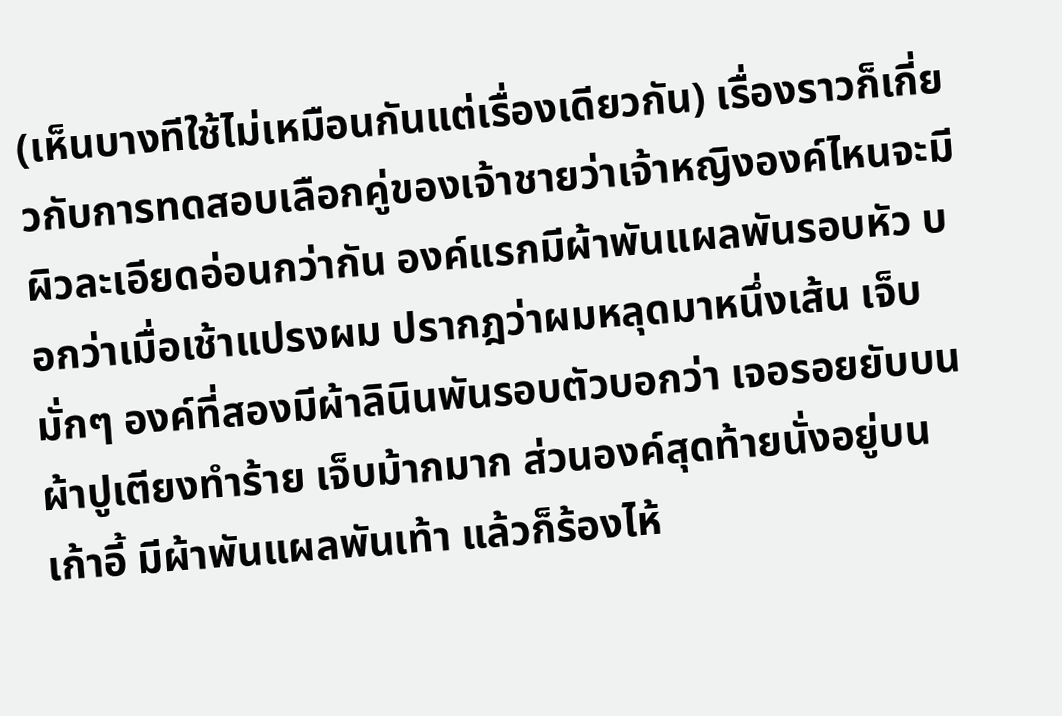(เห็นบางทีใช้ไม่เหมือนกันแต่เรื่องเดียวกัน) เรื่องราวก็เกี่ยวกับการทดสอบเลือกคู่ของเจ้าชายว่าเจ้าหญิงองค์ไหนจะมีผิวละเอียดอ่อนกว่ากัน องค์แรกมีผ้าพันแผลพันรอบหัว บอกว่าเมื่อเช้าแปรงผม ปรากฎว่าผมหลุดมาหนึ่งเส้น เจ็บมั่กๆ องค์ที่สองมีผ้าลินินพันรอบตัวบอกว่า เจอรอยยับบนผ้าปูเตียงทำร้าย เจ็บม้ากมาก ส่วนองค์สุดท้ายนั่งอยู่บนเก้าอี้ มีผ้าพันแผลพันเท้า แล้วก็ร้องไห้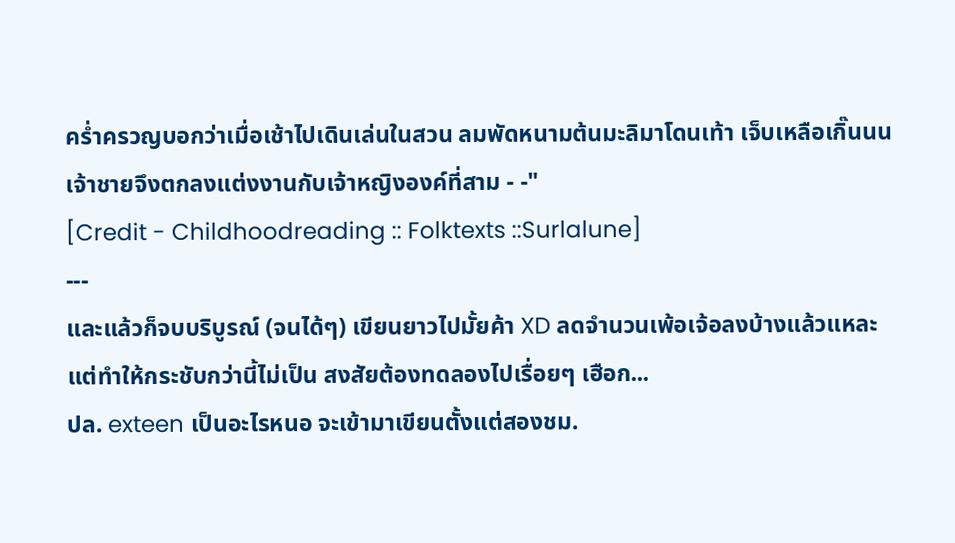คร่ำครวญบอกว่าเมื่อเช้าไปเดินเล่นในสวน ลมพัดหนามต้นมะลิมาโดนเท้า เจ็บเหลือเกิ๊นนน
เจ้าชายจึงตกลงแต่งงานกับเจ้าหญิงองค์ที่สาม - -"
[Credit - Childhoodreading :: Folktexts ::Surlalune]
---
และแล้วก็จบบริบูรณ์ (จนได้ๆ) เขียนยาวไปมั้ยค้า XD ลดจำนวนเพ้อเจ้อลงบ้างแล้วแหละ แต่ทำให้กระชับกว่านี้ไม่เป็น สงสัยต้องทดลองไปเรื่อยๆ เฮือก...
ปล. exteen เป็นอะไรหนอ จะเข้ามาเขียนตั้งแต่สองชม.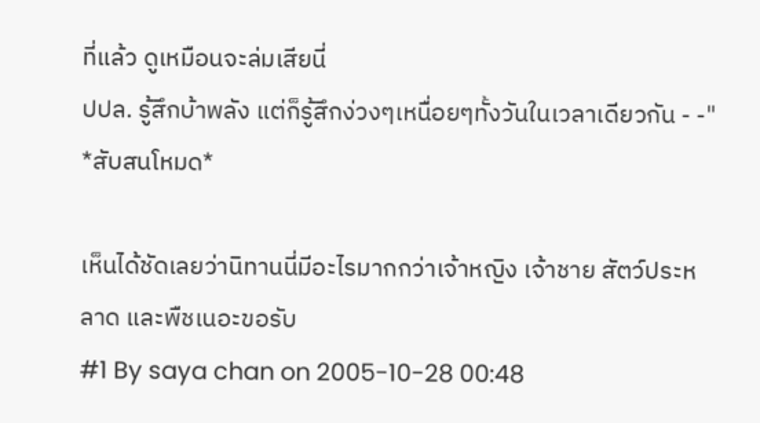ที่แล้ว ดูเหมือนจะล่มเสียนี่
ปปล. รู้สึกบ้าพลัง แต่ก็รู้สึกง่วงๆเหนื่อยๆทั้งวันในเวลาเดียวกัน - -" *สับสนโหมด*

เห็นได้ชัดเลยว่านิทานนี่มีอะไรมากกว่าเจ้าหญิง เจ้าชาย สัตว์ประหลาด และพืชเนอะขอรับ
#1 By saya chan on 2005-10-28 00:48